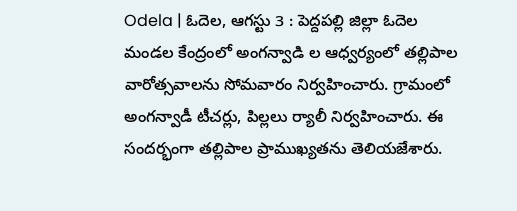Odela | ఓదెల, ఆగస్టు 3 : పెద్దపల్లి జిల్లా ఓదెల మండల కేంద్రంలో అంగన్వాడి ల ఆధ్వర్యంలో తల్లిపాల వారోత్సవాలను సోమవారం నిర్వహించారు. గ్రామంలో అంగన్వాడీ టీచర్లు, పిల్లలు ర్యాలీ నిర్వహించారు. ఈ సందర్భంగా తల్లిపాల ప్రాముఖ్యతను తెలియజేశారు.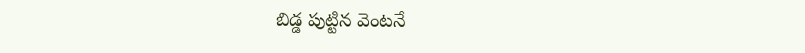బిడ్డ పుట్టిన వెంటనే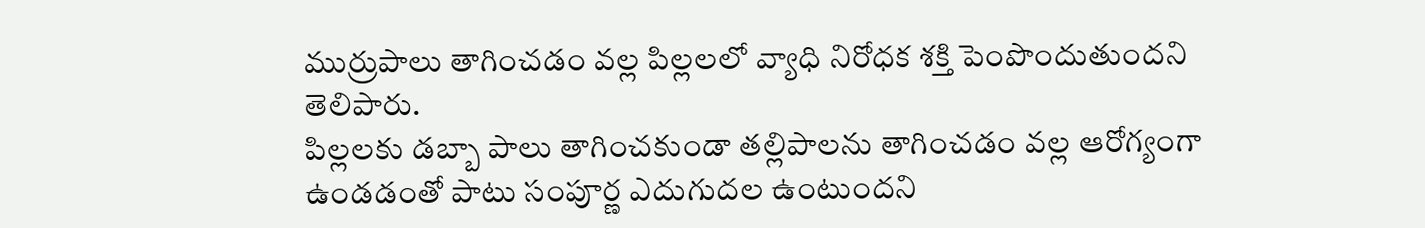ముర్రుపాలు తాగించడం వల్ల పిల్లలలో వ్యాధి నిరోధక శక్తి పెంపొందుతుందని తెలిపారు.
పిల్లలకు డబ్బా పాలు తాగించకుండా తల్లిపాలను తాగించడం వల్ల ఆరోగ్యంగా ఉండడంతో పాటు సంపూర్ణ ఎదుగుదల ఉంటుందని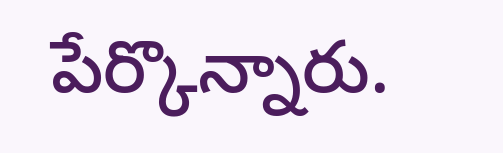పేర్కొన్నారు.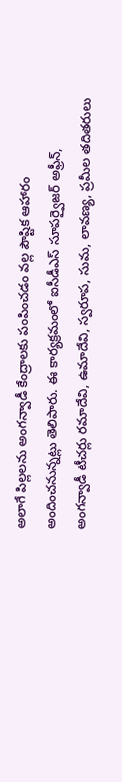అలాగే పిల్లలను అంగన్వాడీ కేంద్రాలకు పంపించడం వల్ల పౌష్టిక ఆహారం అందించనున్నట్లు తెలిపారు. ఈ కార్యక్రమంలో ఐసీడీఎస్ సూపర్వైజర్ అఫ్రీన్, అంగన్వాడీ టీచర్లు రమాదేవి, ఉమాదేవి, స్వరూప, సుమ, లావణ్య, ప్రమీల తదితరులు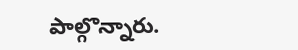పాల్గొన్నారు.